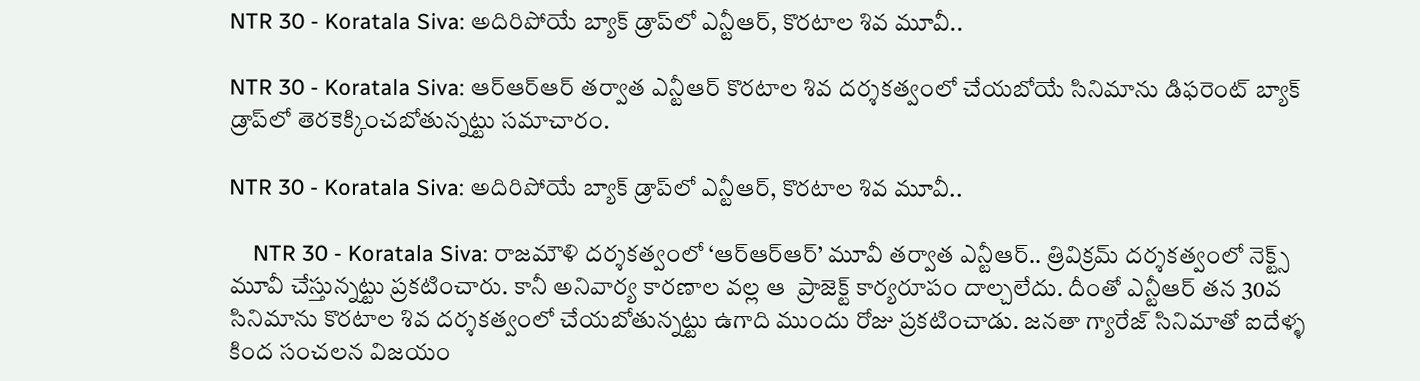NTR 30 - Koratala Siva: అదిరిపోయే బ్యాక్ డ్రాప్‌లో ఎన్టీఆర్, కొరటాల శివ మూవీ..

NTR 30 - Koratala Siva: ఆర్ఆర్ఆర్ తర్వాత ఎన్టీఆర్ కొరటాల శివ దర్శకత్వంలో చేయబోయే సినిమాను డిఫరెంట్ బ్యాక్ డ్రాప్‌లో తెరకెక్కించబోతున్నట్టు సమాచారం.

NTR 30 - Koratala Siva: అదిరిపోయే బ్యాక్ డ్రాప్‌లో ఎన్టీఆర్, కొరటాల శివ మూవీ..

    NTR 30 - Koratala Siva: రాజమౌళి దర్శకత్వంలో ‘ఆర్ఆర్ఆర్’ మూవీ తర్వాత ఎన్టీఆర్.. త్రివిక్రమ్ దర్శకత్వంలో నెక్ట్స్ మూవీ చేస్తున్నట్టు ప్రకటించారు. కానీ అనివార్య కారణాల వల్ల ఆ  ప్రాజెక్ట్ కార్యరూపం దాల్చలేదు. దీంతో ఎన్టీఆర్ తన 30వ సినిమాను కొరటాల శివ దర్శకత్వంలో చేయబోతున్నట్టు ఉగాది ముందు రోజు ప్రకటించాడు. జనతా గ్యారేజ్ సినిమాతో ఐదేళ్ళ కింద సంచలన విజయం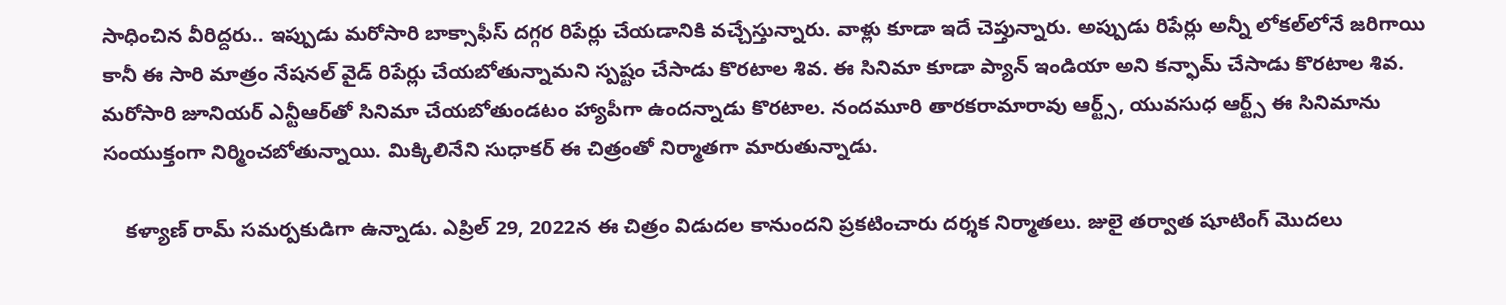సాధించిన వీరిద్దరు.. ఇప్పుడు మరోసారి బాక్సాఫీస్ దగ్గర రిపేర్లు చేయడానికి వచ్చేస్తున్నారు. వాళ్లు కూడా ఇదే చెప్తున్నారు. అప్పుడు రిపేర్లు అన్నీ లోకల్‌లోనే జరిగాయి కానీ ఈ సారి మాత్రం నేషనల్ వైడ్ రిపేర్లు చేయబోతున్నామని స్పష్టం చేసాడు కొరటాల శివ. ఈ సినిమా కూడా ప్యాన్ ఇండియా అని కన్ఫామ్ చేసాడు కొరటాల శివ. మరోసారి జూనియర్ ఎన్టీఆర్‌తో సినిమా చేయబోతుండటం హ్యాపీగా ఉందన్నాడు కొరటాల. నందమూరి తారకరామారావు ఆర్ట్స్, యువసుధ ఆర్ట్స్ ఈ సినిమాను సంయుక్తంగా నిర్మించబోతున్నాయి. మిక్కిలినేని సుధాకర్ ఈ చిత్రంతో నిర్మాతగా మారుతున్నాడు.

    కళ్యాణ్ రామ్ సమర్పకుడిగా ఉన్నాడు. ఎప్రిల్ 29, 2022న ఈ చిత్రం విడుదల కానుందని ప్రకటించారు దర్శక నిర్మాతలు. జులై తర్వాత షూటింగ్ మొదలు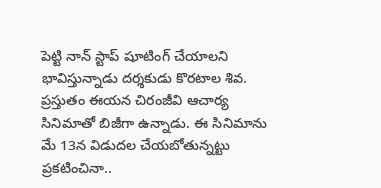పెట్టి నాన్ స్టాప్ షూటింగ్ చేయాలని భావిస్తున్నాడు దర్శకుడు కొరటాల శివ. ప్రస్తుతం ఈయన చిరంజీవి ఆచార్య సినిమాతో బిజీగా ఉన్నాడు. ఈ సినిమాను మే 13న విడుదల చేయబోతున్నట్టు ప్రకటించినా..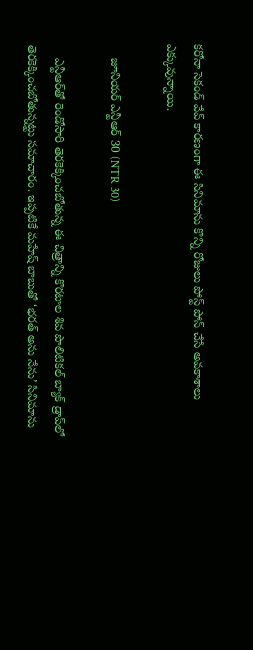కరోనా సెకండ్ వేవ్ కారణంగా ఈ సినిమాను కొన్ని రోజులు పోస్ట్ పోన్ చేసే అవకాశాలు ఎక్కువున్నాయి.

    జూనియర్ ఎన్టీఆర్ 30 (NTR 30)

    ఎన్టీఆర్‌తో రెండోసారి తెరకెక్కించబోతున్న ఈ చిత్రాన్ని కొరటాల శివ పొలిటికల్ బ్యాక్ డ్రాప్‌లో తెరకెక్కించబోతున్నట్టు సమాచారం. ఇప్పటికే మహేష్ బాబుతో ‘భరత్ అను నేను’ సినిమాను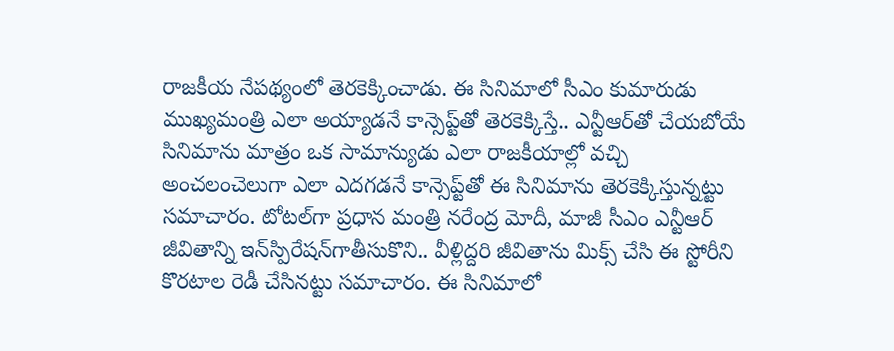రాజకీయ నేపథ్యంలో తెరకెక్కించాడు. ఈ సినిమాలో సీఎం కుమారుడు ముఖ్యమంత్రి ఎలా అయ్యాడనే కాన్సెప్ట్‌తో తెరకెక్కిస్తే.. ఎన్టీఆర్‌తో చేయబోయే సినిమాను మాత్రం ఒక సామాన్యుడు ఎలా రాజకీయాల్లో వచ్చి అంచలంచెలుగా ఎలా ఎదగడనే కాన్సెప్ట్‌తో ఈ సినిమాను తెరకెక్కిస్తున్నట్టు సమాచారం. టోటల్‌గా ప్రధాన మంత్రి నరేంద్ర మోదీ, మాజీ సీఎం ఎన్టీఆర్ జీవితాన్ని ఇన్‌స్పిరేషన్‌గాతీసుకొని.. వీళ్లిద్దరి జీవితాను మిక్స్ చేసి ఈ స్టోరీని కొరటాల రెడీ చేసినట్టు సమాచారం. ఈ సినిమాలో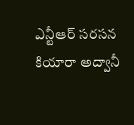ఎన్టీఆర్ సరసన కియారా అద్వానీ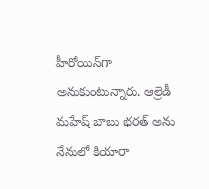హీరోయిన్‌గా అనుకుంటున్నారు. ఆల్రెడీ మహేష్ బాబు భరత్ అను నేనులో కియారా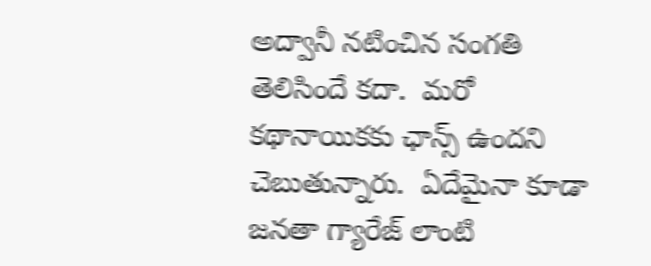అద్వానీ నటించిన సంగతి తెలిసిందే కదా.  మరో కథానాయికకు ఛాన్స్ ఉందని చెబుతున్నారు.  ఏదేమైనా కూడా జనతా గ్యారేజ్ లాంటి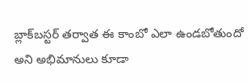బ్లాక్‌బస్టర్ తర్వాత ఈ కాంబో ఎలా ఉండబోతుందో అని అభిమానులు కూడా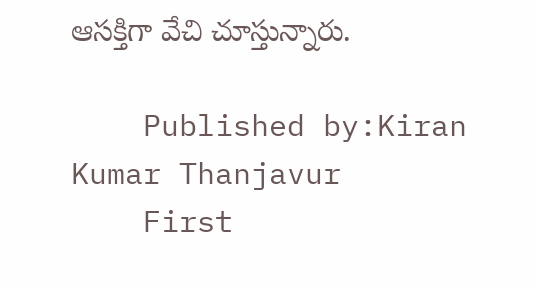ఆసక్తిగా వేచి చూస్తున్నారు.

    Published by:Kiran Kumar Thanjavur
    First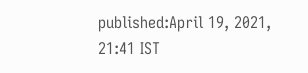published:April 19, 2021, 21:41 IST